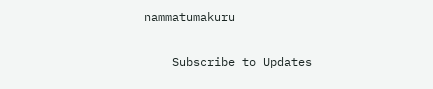nammatumakuru

    Subscribe to Updates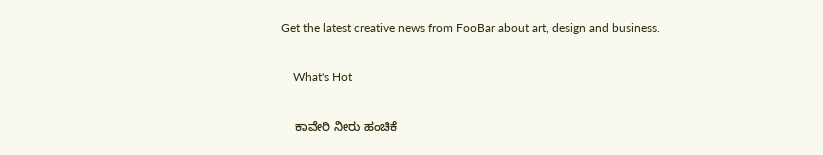Get the latest creative news from FooBar about art, design and business.

    What's Hot

    ಕಾವೇರಿ ನೀರು ಹಂಚಿಕೆ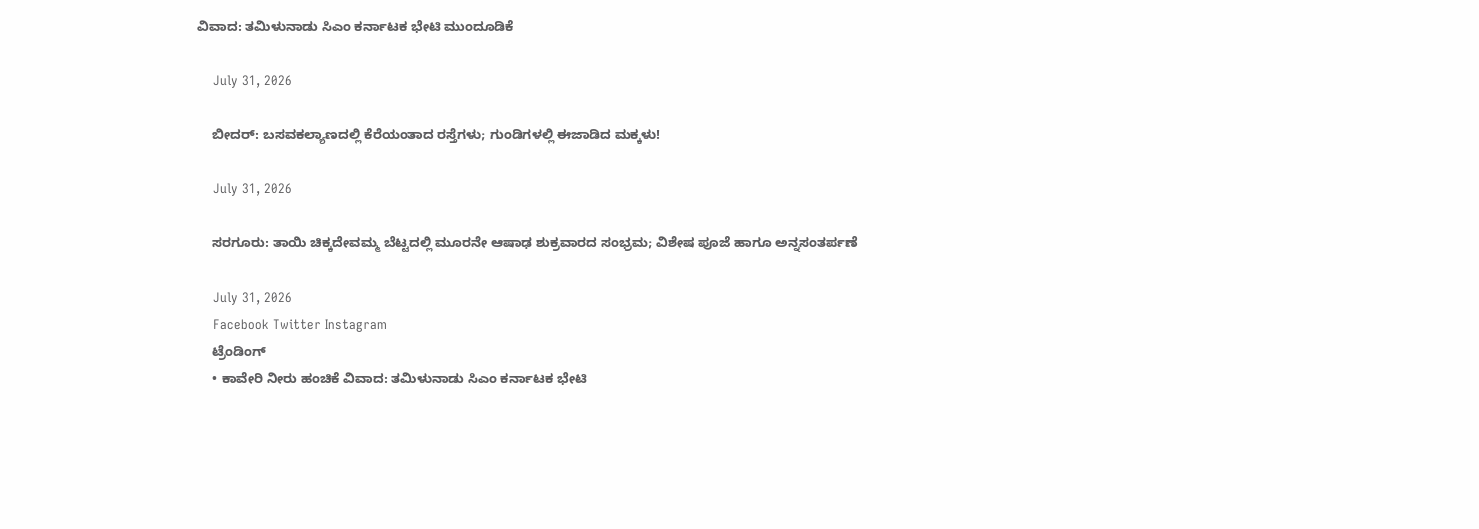ವಿವಾದ: ತಮಿಳುನಾಡು ಸಿಎಂ ಕರ್ನಾಟಕ ಭೇಟಿ ಮುಂದೂಡಿಕೆ

    July 31, 2026

    ಬೀದರ್: ಬಸವಕಲ್ಯಾಣದಲ್ಲಿ ಕೆರೆಯಂತಾದ ರಸ್ತೆಗಳು; ಗುಂಡಿಗಳಲ್ಲಿ ಈಜಾಡಿದ ಮಕ್ಕಳು!

    July 31, 2026

    ಸರಗೂರು: ತಾಯಿ ಚಿಕ್ಕದೇವಮ್ಮ ಬೆಟ್ಟದಲ್ಲಿ ಮೂರನೇ ಆಷಾಢ ಶುಕ್ರವಾರದ ಸಂಭ್ರಮ; ವಿಶೇಷ ಪೂಜೆ ಹಾಗೂ ಅನ್ನಸಂತರ್ಪಣೆ

    July 31, 2026
    Facebook Twitter Instagram
    ಟ್ರೆಂಡಿಂಗ್
    • ಕಾವೇರಿ ನೀರು ಹಂಚಿಕೆ ವಿವಾದ: ತಮಿಳುನಾಡು ಸಿಎಂ ಕರ್ನಾಟಕ ಭೇಟಿ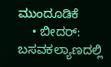ಮುಂದೂಡಿಕೆ
    • ಬೀದರ್: ಬಸವಕಲ್ಯಾಣದಲ್ಲಿ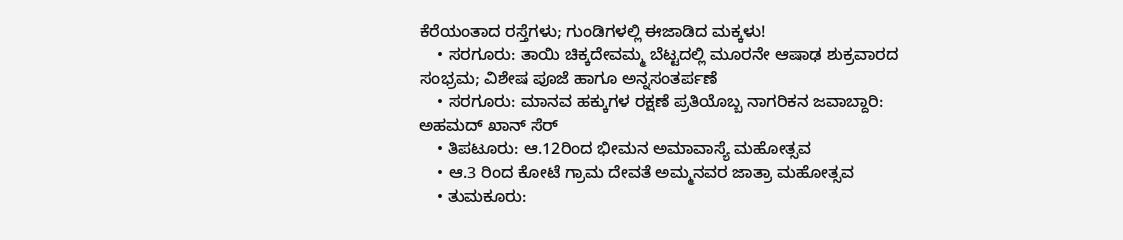ಕೆರೆಯಂತಾದ ರಸ್ತೆಗಳು; ಗುಂಡಿಗಳಲ್ಲಿ ಈಜಾಡಿದ ಮಕ್ಕಳು!
    • ಸರಗೂರು: ತಾಯಿ ಚಿಕ್ಕದೇವಮ್ಮ ಬೆಟ್ಟದಲ್ಲಿ ಮೂರನೇ ಆಷಾಢ ಶುಕ್ರವಾರದ ಸಂಭ್ರಮ; ವಿಶೇಷ ಪೂಜೆ ಹಾಗೂ ಅನ್ನಸಂತರ್ಪಣೆ
    • ಸರಗೂರು: ಮಾನವ ಹಕ್ಕುಗಳ ರಕ್ಷಣೆ ಪ್ರತಿಯೊಬ್ಬ ನಾಗರಿಕನ ಜವಾಬ್ದಾರಿ: ಅಹಮದ್ ಖಾನ್ ಸೆರ್
    • ತಿಪಟೂರು: ಆ.12ರಿಂದ ಭೀಮನ ಅಮಾವಾಸ್ಯೆ ಮಹೋತ್ಸವ
    • ಆ.3 ರಿಂದ ಕೋಟೆ ಗ್ರಾಮ ದೇವತೆ ಅಮ್ಮನವರ ಜಾತ್ರಾ ಮಹೋತ್ಸವ
    • ತುಮಕೂರು: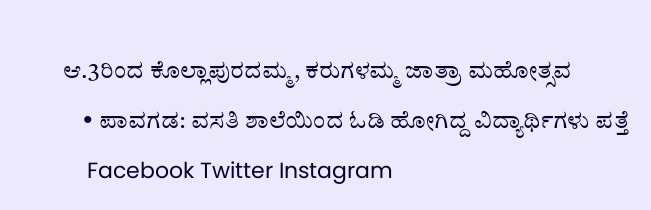ಆ.3ರಿಂದ ಕೊಲ್ಲಾಪುರದಮ್ಮ, ಕರುಗಳಮ್ಮ ಜಾತ್ರಾ ಮಹೋತ್ಸವ
    • ಪಾವಗಡ: ವಸತಿ ಶಾಲೆಯಿಂದ ಓಡಿ ಹೋಗಿದ್ದ ವಿದ್ಯಾರ್ಥಿಗಳು ಪತ್ತೆ
    Facebook Twitter Instagram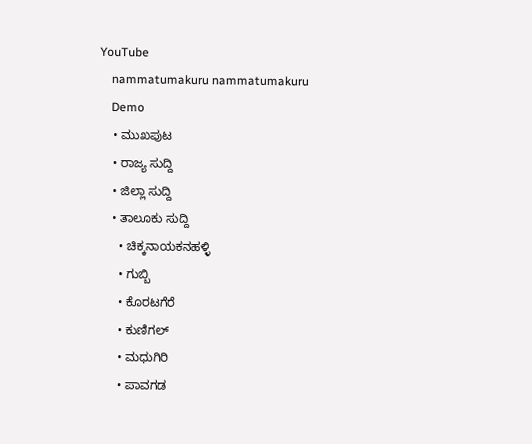YouTube
    nammatumakuru nammatumakuru
    Demo
    • ಮುಖಪುಟ
    • ರಾಜ್ಯ ಸುದ್ದಿ
    • ಜಿಲ್ಲಾ ಸುದ್ದಿ
    • ತಾಲೂಕು ಸುದ್ದಿ
      • ಚಿಕ್ಕನಾಯಕನಹಳ್ಳಿ
      • ಗುಬ್ಬಿ
      • ಕೊರಟಗೆರೆ
      • ಕುಣಿಗಲ್
      • ಮಧುಗಿರಿ
      • ಪಾವಗಡ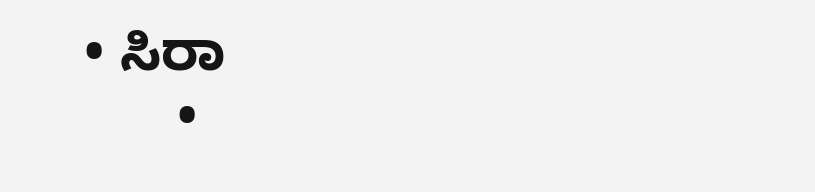• ಸಿರಾ
      •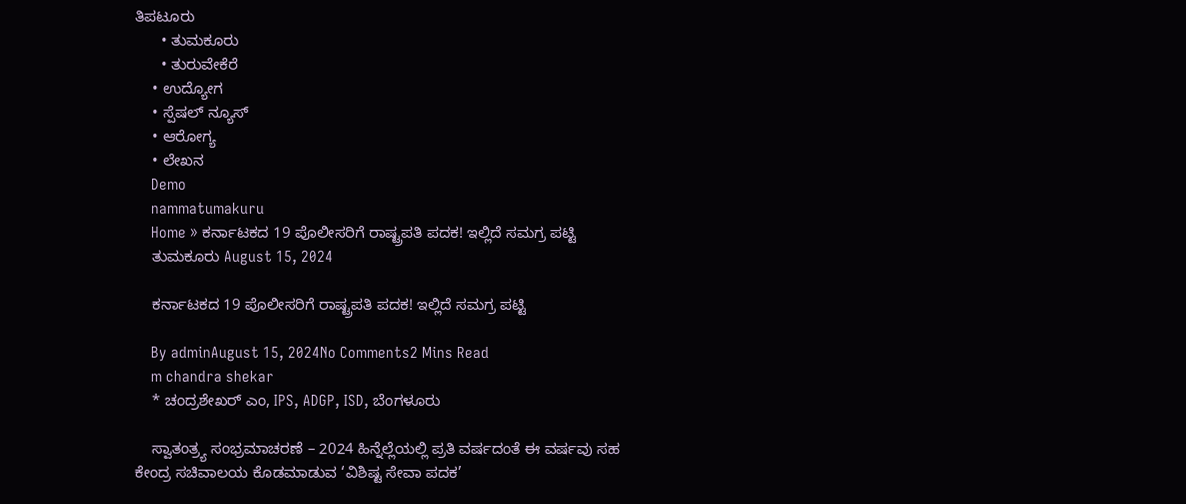ತಿಪಟೂರು
      • ತುಮಕೂರು
      • ತುರುವೇಕೆರೆ
    • ಉದ್ಯೋಗ
    • ಸ್ಪೆಷಲ್ ನ್ಯೂಸ್
    • ಆರೋಗ್ಯ
    • ಲೇಖನ
    Demo
    nammatumakuru
    Home » ಕರ್ನಾಟಕದ 19 ಪೊಲೀಸರಿಗೆ ರಾಷ್ಟ್ರಪತಿ ಪದಕ! ಇಲ್ಲಿದೆ ಸಮಗ್ರ ಪಟ್ಟಿ
    ತುಮಕೂರು August 15, 2024

    ಕರ್ನಾಟಕದ 19 ಪೊಲೀಸರಿಗೆ ರಾಷ್ಟ್ರಪತಿ ಪದಕ! ಇಲ್ಲಿದೆ ಸಮಗ್ರ ಪಟ್ಟಿ

    By adminAugust 15, 2024No Comments2 Mins Read
    m chandra shekar
    * ಚಂದ್ರಶೇಖರ್ ಎಂ, IPS, ADGP, ISD, ಬೆಂಗಳೂರು

    ಸ್ವಾತಂತ್ರ್ಯ ಸಂಭ್ರಮಾಚರಣೆ – 2024 ಹಿನ್ನೆಲ್ಲೆಯಲ್ಲಿ ಪ್ರತಿ ವರ್ಷದಂತೆ ಈ ವರ್ಷವು ಸಹ ಕೇಂದ್ರ ಸಚಿವಾಲಯ ಕೊಡಮಾಡುವ ‘ವಿಶಿಷ್ಟ ಸೇವಾ ಪದಕ’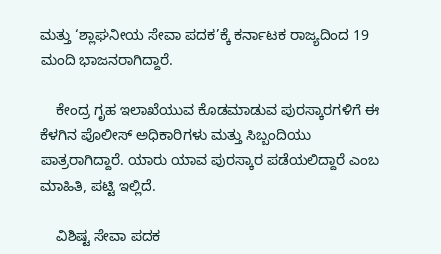ಮತ್ತು ‘ಶ್ಲಾಘನೀಯ ಸೇವಾ ಪದಕ’ಕ್ಕೆ ಕರ್ನಾಟಕ ರಾಜ್ಯದಿಂದ 19 ಮಂದಿ ಭಾಜನರಾಗಿದ್ದಾರೆ.

    ಕೇಂದ್ರ ಗೃಹ ಇಲಾಖೆಯುವ ಕೊಡಮಾಡುವ ಪುರಸ್ಕಾರಗಳಿಗೆ ಈ ಕೆಳಗಿನ ಪೊಲೀಸ್ ಅಧಿಕಾರಿಗಳು ಮತ್ತು ಸಿಬ್ಬಂದಿಯು ಪಾತ್ರರಾಗಿದ್ದಾರೆ. ಯಾರು ಯಾವ ಪುರಸ್ಕಾರ ಪಡೆಯಲಿದ್ದಾರೆ ಎಂಬ ಮಾಹಿತಿ, ಪಟ್ಟಿ ಇಲ್ಲಿದೆ.

    ವಿಶಿಷ್ಟ ಸೇವಾ ಪದಕ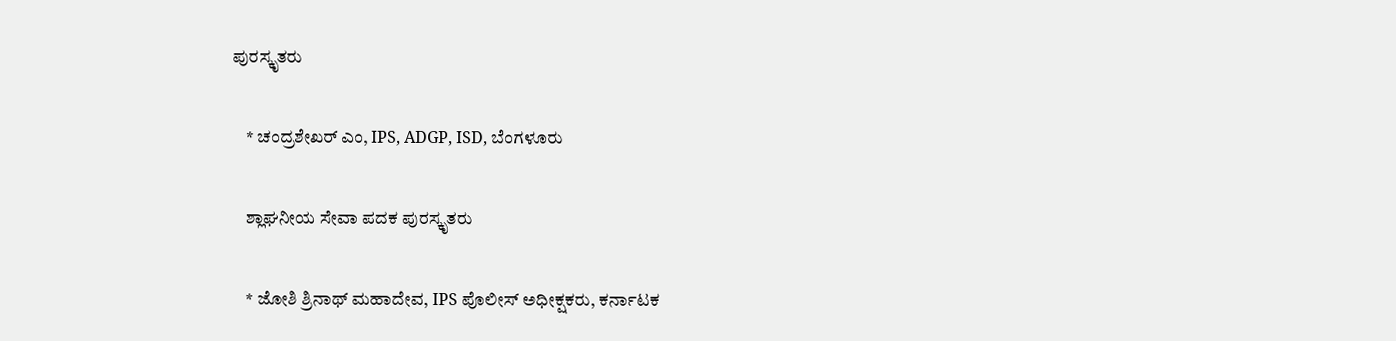ಪುರಸ್ಕೃತರು

    * ಚಂದ್ರಶೇಖರ್ ಎಂ, IPS, ADGP, ISD, ಬೆಂಗಳೂರು

    ಶ್ಲಾಘನೀಯ ಸೇವಾ ಪದಕ ಪುರಸ್ಕೃತರು

    * ಜೋಶಿ ಶ್ರಿನಾಥ್ ಮಹಾದೇವ, IPS ಪೊಲೀಸ್ ಅಧೀಕ್ಷಕರು, ಕರ್ನಾಟಕ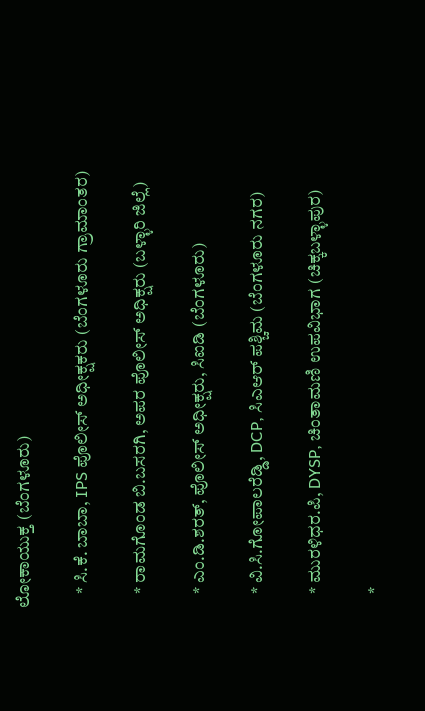ಲೋಕಾಯುಕ್ತ (ಬೆಂಗಳೂರು)

    * ಸಿ.ಕೆ. ಬಾಬಾ, IPS ಪೊಲೀಸ್ ಅಧೀಕ್ಷಕರು (ಬೆಂಗಳೂರು ಗ್ರಾಮಾಂತರ)

    * ರಾಮಗೊಂಡ ಬಿ.ಬಸರಗಿ, ಅಪರ ಪೊಲೀಸ್ ಅಧಿಕ್ಷರು (ಬಳ್ಳಾರಿ ಜಿಲ್ಲೆ)

    * ಎಂ.ಡಿ.ಶರತ್, ಪೊಲೀಸ್ ಅಧೀಕ್ಷರು, ಸಿಐಡಿ (ಬೆಂಗಳೂರು)

    * ವಿ.ಸಿ.ಗೋಪಾಲರೆಡ್ಡಿ, DCP, ಸಿಎಆರ್ ಪಶ್ಚಿಮ (ಬೆಂಗಳೂರು ನಗರ)

    * ಮುರಳಿಧರ.ಪಿ, DYSP, ಚಿಂತಾಮಣಿ ಉಪವಿಭಾಗ (ಚಿಕ್ಕಬಳ್ಳಾಪುರ)

    *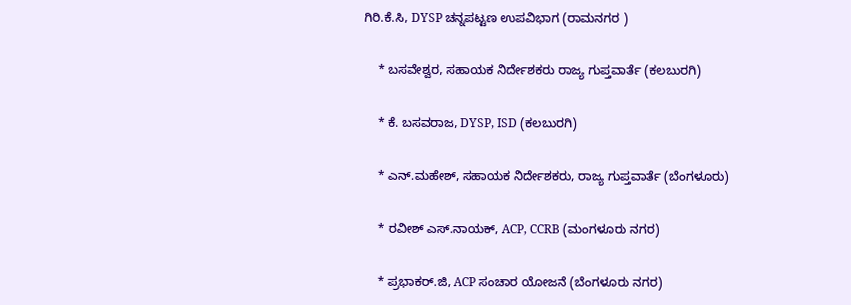ಗಿರಿ.ಕೆ.ಸಿ, DYSP ಚನ್ನಪಟ್ಟಣ ಉಪವಿಭಾಗ (ರಾಮನಗರ )

    * ಬಸವೇಶ್ವರ, ಸಹಾಯಕ ನಿರ್ದೇಶಕರು ರಾಜ್ಯ ಗುಪ್ತವಾರ್ತೆ (ಕಲಬುರಗಿ)

    * ಕೆ. ಬಸವರಾಜ, DYSP, ISD (ಕಲಬುರಗಿ)

    * ಎನ್.ಮಹೇಶ್, ಸಹಾಯಕ ನಿರ್ದೇಶಕರು, ರಾಜ್ಯ ಗುಪ್ತವಾರ್ತೆ (ಬೆಂಗಳೂರು)

    * ರವೀಶ್ ಎಸ್.ನಾಯಕ್, ACP, CCRB (ಮಂಗಳೂರು ನಗರ)

    * ಪ್ರಭಾಕರ್.ಜಿ, ACP ಸಂಚಾರ ಯೋಜನೆ (ಬೆಂಗಳೂರು ನಗರ)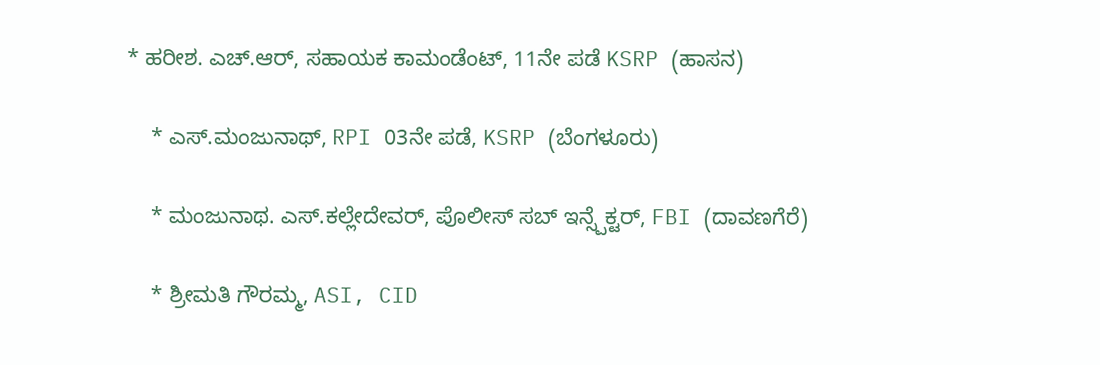* ಹರೀಶ. ಎಚ್.ಆರ್, ಸಹಾಯಕ ಕಾಮಂಡೆಂಟ್, 11ನೇ ಪಡೆ KSRP (ಹಾಸನ)

    * ಎಸ್.ಮಂಜುನಾಥ್, RPI 03ನೇ ಪಡೆ, KSRP (ಬೆಂಗಳೂರು)

    * ಮಂಜುನಾಥ. ಎಸ್.ಕಲ್ಲೇದೇವರ್, ಪೊಲೀಸ್ ಸಬ್ ಇನ್ಸ್ಪೆಕ್ಟರ್, FBI (ದಾವಣಗೆರೆ)

    * ಶ್ರೀಮತಿ ಗೌರಮ್ಮ, ASI, CID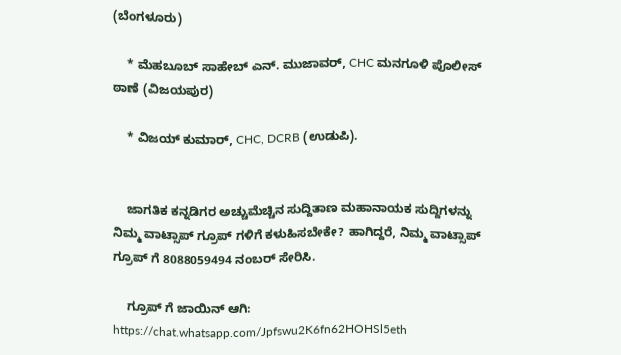(ಬೆಂಗಳೂರು)

    * ಮೆಹಬೂಬ್ ಸಾಹೇಬ್ ಎನ್. ಮುಜಾವರ್, CHC ಮನಗೂಳಿ ಪೊಲೀಸ್ ಠಾಣೆ (ವಿಜಯಪುರ)

    * ವಿಜಯ್ ಕುಮಾರ್, CHC, DCRB (ಉಡುಪಿ).


    ಜಾಗತಿಕ ಕನ್ನಡಿಗರ ಅಚ್ಚುಮೆಚ್ಚಿನ ಸುದ್ದಿತಾಣ ಮಹಾನಾಯಕ ಸುದ್ದಿಗಳನ್ನು ನಿಮ್ಮ ವಾಟ್ಸಾಪ್ ಗ್ರೂಪ್ ಗಳಿಗೆ ಕಳುಹಿಸಬೇಕೇ? ಹಾಗಿದ್ದರೆ, ನಿಮ್ಮ ವಾಟ್ಸಾಪ್ ಗ್ರೂಪ್ ಗೆ 8088059494 ನಂಬರ್ ಸೇರಿಸಿ.

    ಗ್ರೂಪ್ ಗೆ ಜಾಯಿನ್ ಆಗಿ: https://chat.whatsapp.com/Jpfswu2K6fn62HOHSl5eth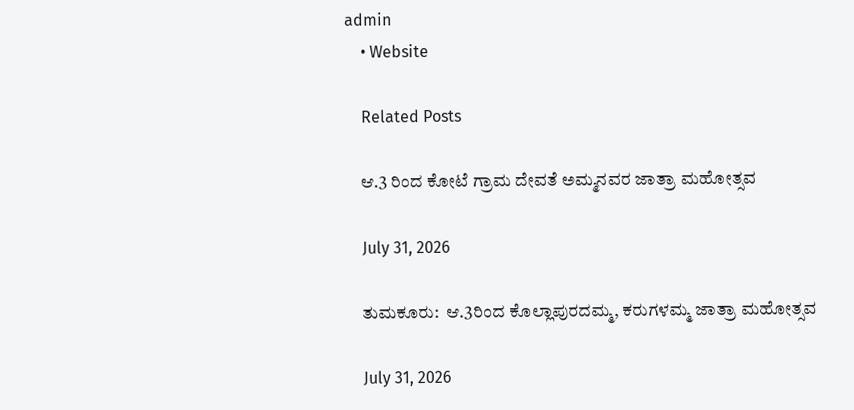admin
    • Website

    Related Posts

    ಆ.3 ರಿಂದ ಕೋಟೆ ಗ್ರಾಮ ದೇವತೆ ಅಮ್ಮನವರ ಜಾತ್ರಾ ಮಹೋತ್ಸವ

    July 31, 2026

    ತುಮಕೂರು:  ಆ.3ರಿಂದ ಕೊಲ್ಲಾಪುರದಮ್ಮ, ಕರುಗಳಮ್ಮ ಜಾತ್ರಾ ಮಹೋತ್ಸವ

    July 31, 2026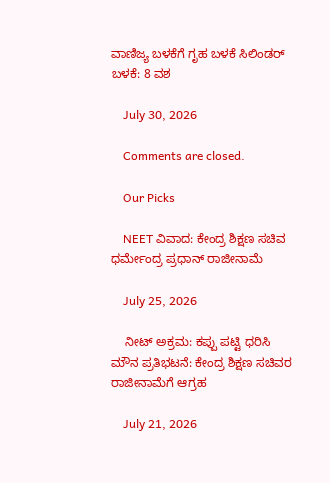ವಾಣಿಜ್ಯ ಬಳಕೆಗೆ ಗೃಹ ಬಳಕೆ ಸಿಲಿಂಡರ್ ಬಳಕೆ: 8 ವಶ

    July 30, 2026

    Comments are closed.

    Our Picks

    NEET ವಿವಾದ: ಕೇಂದ್ರ ಶಿಕ್ಷಣ ಸಚಿವ ಧರ್ಮೇಂದ್ರ ಪ್ರಧಾನ್ ರಾಜೀನಾಮೆ

    July 25, 2026

    ನೀಟ್ ಅಕ್ರಮ: ಕಪ್ಪು ಪಟ್ಟಿ ಧರಿಸಿ ಮೌನ ಪ್ರತಿಭಟನೆ: ಕೇಂದ್ರ ಶಿಕ್ಷಣ ಸಚಿವರ ರಾಜೀನಾಮೆಗೆ ಆಗ್ರಹ

    July 21, 2026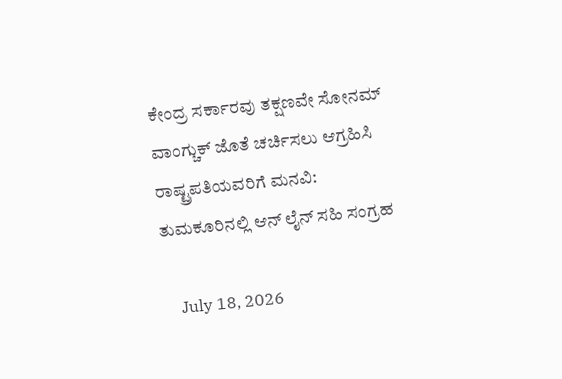ಕೇಂದ್ರ ಸರ್ಕಾರವು ತಕ್ಷಣವೇ ಸೋನಮ್ ವಾಂಗ್ಚುಕ್ ಜೊತೆ ಚರ್ಚಿಸಲು ಆಗ್ರಹಿಸಿ ರಾಷ್ಟ್ರಪತಿಯವರಿಗೆ ಮನವಿ: ತುಮಕೂರಿನಲ್ಲಿ ಆನ್‌ ಲೈನ್ ಸಹಿ ಸಂಗ್ರಹ

    July 18, 2026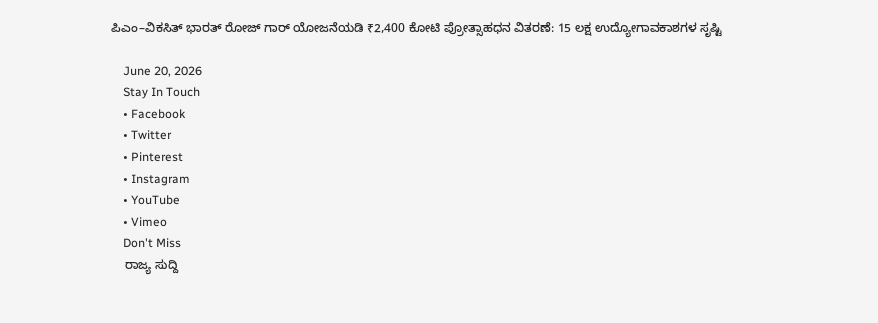ಪಿಎಂ–ವಿಕಸಿತ್ ಭಾರತ್ ರೋಜ್‌ ಗಾರ್ ಯೋಜನೆಯಡಿ ₹2,400 ಕೋಟಿ ಪ್ರೋತ್ಸಾಹಧನ ವಿತರಣೆ: 15 ಲಕ್ಷ ಉದ್ಯೋಗಾವಕಾಶಗಳ ಸೃಷ್ಟಿ

    June 20, 2026
    Stay In Touch
    • Facebook
    • Twitter
    • Pinterest
    • Instagram
    • YouTube
    • Vimeo
    Don't Miss
    ರಾಜ್ಯ ಸುದ್ದಿ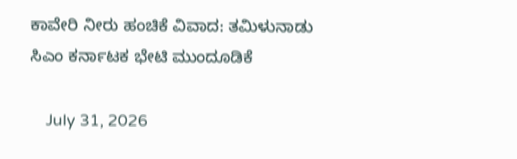ಕಾವೇರಿ ನೀರು ಹಂಚಿಕೆ ವಿವಾದ: ತಮಿಳುನಾಡು ಸಿಎಂ ಕರ್ನಾಟಕ ಭೇಟಿ ಮುಂದೂಡಿಕೆ

    July 31, 2026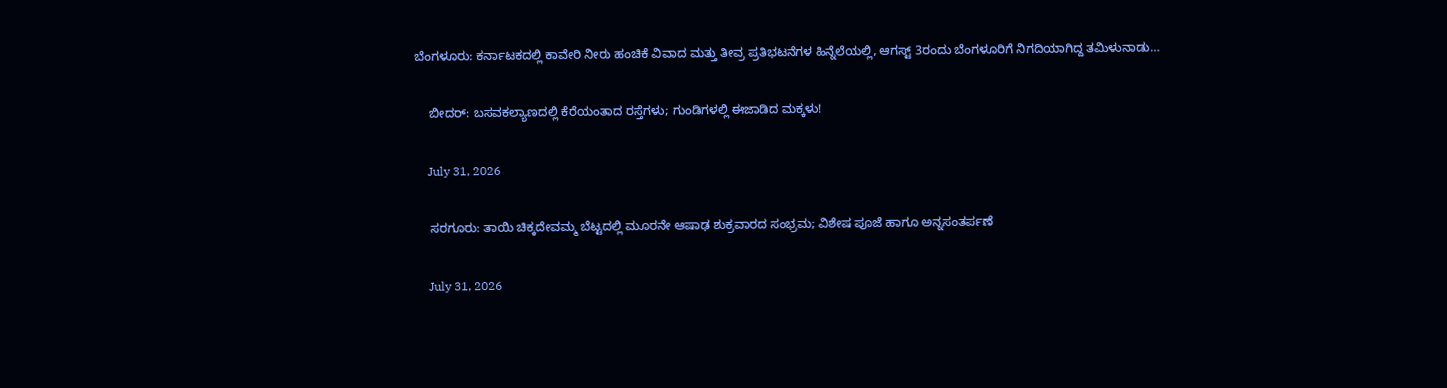ಬೆಂಗಳೂರು: ಕರ್ನಾಟಕದಲ್ಲಿ ಕಾವೇರಿ ನೀರು ಹಂಚಿಕೆ ವಿವಾದ ಮತ್ತು ತೀವ್ರ ಪ್ರತಿಭಟನೆಗಳ ಹಿನ್ನೆಲೆಯಲ್ಲಿ, ಆಗಸ್ಟ್ 3ರಂದು ಬೆಂಗಳೂರಿಗೆ ನಿಗದಿಯಾಗಿದ್ದ ತಮಿಳುನಾಡು…

    ಬೀದರ್: ಬಸವಕಲ್ಯಾಣದಲ್ಲಿ ಕೆರೆಯಂತಾದ ರಸ್ತೆಗಳು; ಗುಂಡಿಗಳಲ್ಲಿ ಈಜಾಡಿದ ಮಕ್ಕಳು!

    July 31, 2026

    ಸರಗೂರು: ತಾಯಿ ಚಿಕ್ಕದೇವಮ್ಮ ಬೆಟ್ಟದಲ್ಲಿ ಮೂರನೇ ಆಷಾಢ ಶುಕ್ರವಾರದ ಸಂಭ್ರಮ; ವಿಶೇಷ ಪೂಜೆ ಹಾಗೂ ಅನ್ನಸಂತರ್ಪಣೆ

    July 31, 2026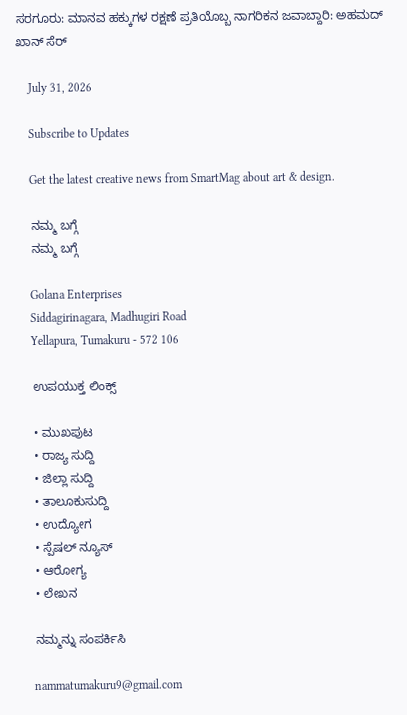ಸರಗೂರು: ಮಾನವ ಹಕ್ಕುಗಳ ರಕ್ಷಣೆ ಪ್ರತಿಯೊಬ್ಬ ನಾಗರಿಕನ ಜವಾಬ್ದಾರಿ: ಅಹಮದ್ ಖಾನ್ ಸೆರ್

    July 31, 2026

    Subscribe to Updates

    Get the latest creative news from SmartMag about art & design.

    ನಮ್ಮ ಬಗ್ಗೆ
    ನಮ್ಮ ಬಗ್ಗೆ

    Golana Enterprises
    Siddagirinagara, Madhugiri Road
    Yellapura, Tumakuru - 572 106

    ಉಪಯುಕ್ತ ಲಿಂಕ್ಸ್

    • ಮುಖಪುಟ
    • ರಾಜ್ಯ ಸುದ್ದಿ
    • ಜಿಲ್ಲಾ ಸುದ್ದಿ
    • ತಾಲೂಕುಸುದ್ದಿ
    • ಉದ್ಯೋಗ
    • ಸ್ಪೆಷಲ್ ನ್ಯೂಸ್
    • ಆರೋಗ್ಯ
    • ಲೇಖನ

    ನಮ್ಮನ್ನು ಸಂಪರ್ಕಿಸಿ

    nammatumakuru9@gmail.com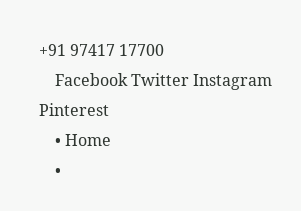+91 97417 17700
    Facebook Twitter Instagram Pinterest
    • Home
    •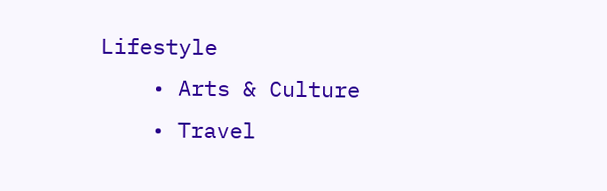Lifestyle
    • Arts & Culture
    • Travel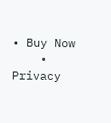• Buy Now
    • Privacy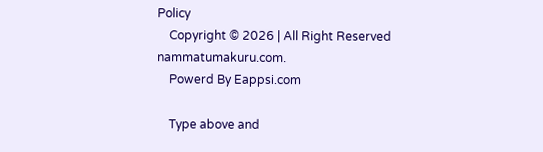Policy
    Copyright © 2026 | All Right Reserved nammatumakuru.com.
    Powerd By Eappsi.com

    Type above and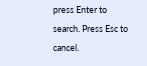press Enter to search. Press Esc to cancel.